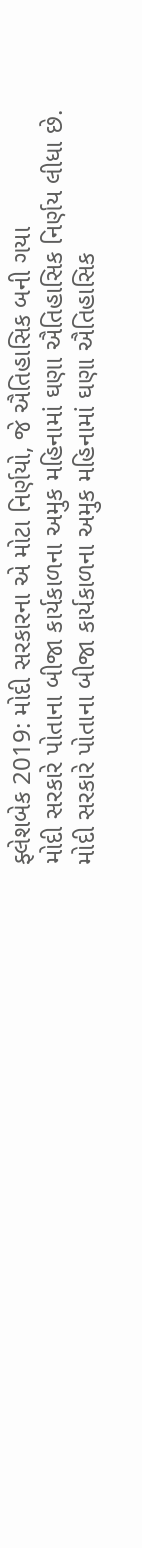ફ્લેશબેક 2019: મોદી સરકારના એ મોટા નિર્ણયો, જે ઐતિહાસિક બની ગયા
મોદી સરકારે પોતાના બીજા કાર્યકાળના અમુક મહિનામાં ઘણા ઐતિહાસિક નિર્ણય લીધા છે.
મોદી સરકારે પોતાના બીજા કાર્યકાળના અમુક મહિનામાં ઘણા ઐતિહાસિક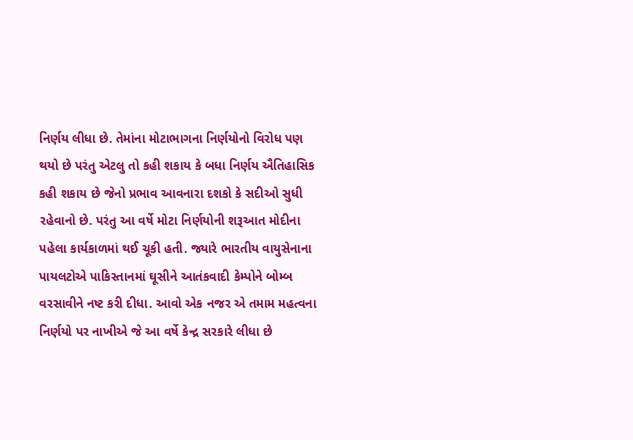નિર્ણય લીધા છે. તેમાંના મોટાભાગના નિર્ણયોનો વિરોધ પણ થયો છે પરંતુ એટલુ તો કહી શકાય કે બધા નિર્ણય ઐતિહાસિક કહી શકાય છે જેનો પ્રભાવ આવનારા દશકો કે સદીઓ સુધી રહેવાનો છે. પરંતુ આ વર્ષે મોટા નિર્ણયોની શરૂઆત મોદીના પહેલા કાર્યકાળમાં થઈ ચૂકી હતી. જ્યારે ભારતીય વાયુસેનાના પાયલટોએ પાકિસ્તાનમાં ઘૂસીને આતંકવાદી કેમ્પોને બોમ્બ વરસાવીને નષ્ટ કરી દીધા. આવો એક નજર એ તમામ મહત્વના નિર્ણયો પર નાખીએ જે આ વર્ષે કેન્દ્ર સરકારે લીધા છે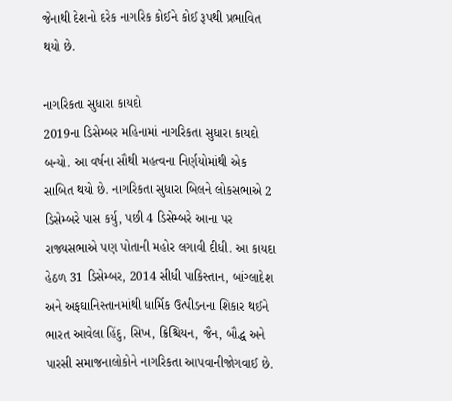જેનાથી દેશનો દરેક નાગરિક કોઈને કોઈ રૂપથી પ્રભાવિત થયો છે.

નાગરિકતા સુધારા કાયદો
2019ના ડિસેમ્બર મહિનામાં નાગરિકતા સુધારા કાયદો બન્યો. આ વર્ષના સૌથી મહત્વના નિર્ણયોમાંથી એક સાબિત થયો છે. નાગરિકતા સુધારા બિલને લોકસભાએ 2 ડિસેમ્બરે પાસ કર્યુ, પછી 4 ડિસેમ્બરે આના પર રાજ્યસભાએ પણ પોતાની મહોર લગાવી દીધી. આ કાયદા હેઠળ 31 ડિસેમ્બર, 2014 સીધી પાકિસ્તાન, બાંગ્લાદેશ અને અફઘાનિસ્તાનમાંથી ધાર્મિક ઉત્પીડનના શિકાર થઈને ભારત આવેલા હિંદુ, સિખ, ક્રિશ્ચિયન, જૈન, બૌદ્ધ અને પારસી સમાજનાલોકોને નાગરિકતા આપવાનીજોગવાઈ છે.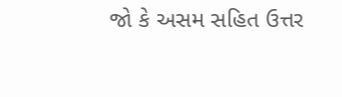જો કે અસમ સહિત ઉત્તર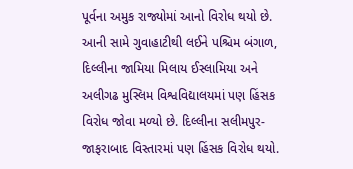પૂર્વના અમુક રાજ્યોમાં આનો વિરોધ થયો છે. આની સામે ગુવાહાટીથી લઈને પશ્ચિમ બંગાળ, દિલ્લીના જામિયા મિલાય ઈસ્લામિયા અને અલીગઢ મુસ્લિમ વિશ્વવિદ્યાલયમાં પણ હિંસક વિરોધ જોવા મળ્યો છે. દિલ્લીના સલીમપુર-જાફરાબાદ વિસ્તારમાં પણ હિંસક વિરોધ થયો.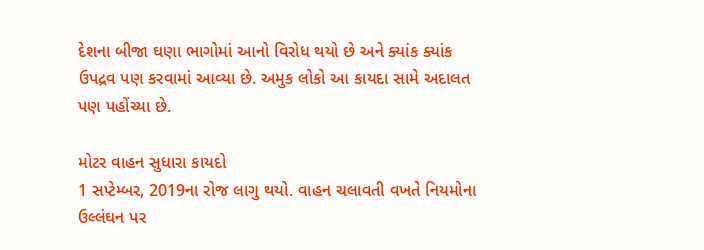દેશના બીજા ઘણા ભાગોમાં આનો વિરોધ થયો છે અને ક્યાંક ક્યાંક ઉપદ્રવ પણ કરવામાં આવ્યા છે. અમુક લોકો આ કાયદા સામે અદાલત પણ પહોંચ્યા છે.

મોટર વાહન સુધારા કાયદો
1 સપ્ટેમ્બર, 2019ના રોજ લાગુ થયો. વાહન ચલાવતી વખતે નિયમોના ઉલ્લંઘન પર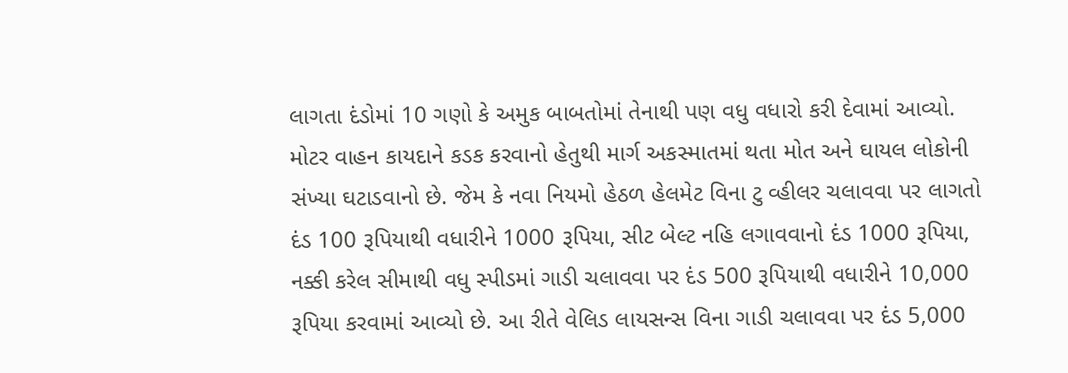લાગતા દંડોમાં 10 ગણો કે અમુક બાબતોમાં તેનાથી પણ વધુ વધારો કરી દેવામાં આવ્યો. મોટર વાહન કાયદાને કડક કરવાનો હેતુથી માર્ગ અકસ્માતમાં થતા મોત અને ઘાયલ લોકોની સંખ્યા ઘટાડવાનો છે. જેમ કે નવા નિયમો હેઠળ હેલમેટ વિના ટુ વ્હીલર ચલાવવા પર લાગતો દંડ 100 રૂપિયાથી વધારીને 1000 રૂપિયા, સીટ બેલ્ટ નહિ લગાવવાનો દંડ 1000 રૂપિયા, નક્કી કરેલ સીમાથી વધુ સ્પીડમાં ગાડી ચલાવવા પર દંડ 500 રૂપિયાથી વધારીને 10,000 રૂપિયા કરવામાં આવ્યો છે. આ રીતે વેલિડ લાયસન્સ વિના ગાડી ચલાવવા પર દંડ 5,000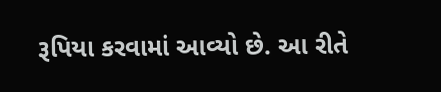રૂપિયા કરવામાં આવ્યો છે. આ રીતે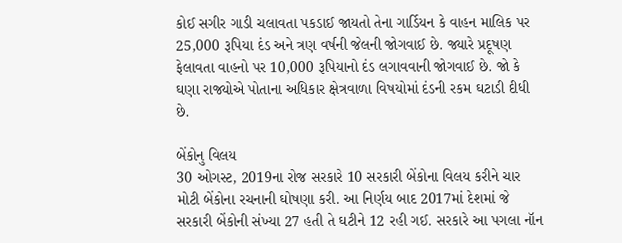કોઈ સગીર ગાડી ચલાવતા પકડાઈ જાયતો તેના ગાર્ડિયન કે વાહન માલિક પર 25,000 રૂપિયા દંડ અને ત્રણ વર્ષની જેલની જોગવાઈ છે. જ્યારે પ્રદૂષણ ફેલાવતા વાહનો પર 10,000 રૂપિયાનો દંડ લગાવવાની જોગવાઈ છે. જો કે ઘણા રાજ્યોએ પોતાના અધિકાર ક્ષેત્રવાળા વિષયોમાં દંડની રકમ ઘટાડી દીધી છે.

બેંકોનુ વિલય
30 ઓગસ્ટ, 2019ના રોજ સરકારે 10 સરકારી બેંકોના વિલય કરીને ચાર મોટી બેંકોના રચનાની ઘોષણા કરી. આ નિર્ણય બાદ 2017માં દેશમાં જે સરકારી બેંકોની સંખ્યા 27 હતી તે ઘટીને 12 રહી ગઈ. સરકારે આ પગલા નૉન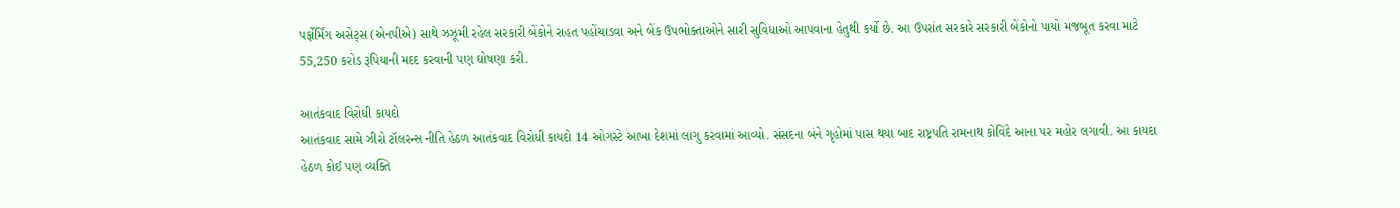પર્ફોર્મિંગ અસેટ્સ (એનપીએ) સાથે ઝઝૂમી રહેલ સરકારી બેંકોને રાહત પહોંચાડવા અને બેંક ઉપભોક્તાઓને સારી સુવિધાઓ આપવાના હેતુથી કર્યો છે. આ ઉપરાંત સરકારે સરકારી બેંકોનો પાયો મજબૂત કરવા માટે 55,250 કરોડ રૂપિયાની મદદ કરવાની પણ ઘોષણા કરી.

આતંકવાદ વિરોધી કાયદો
આતંકવાદ સામે ઝીરો ટૉલરન્સ નીતિ હેઠળ આતંકવાદ વિરોધી કાયદો 14 ઓગસ્ટે આખા દેશમાં લાગુ કરવામાં આવ્યો. સંસદના બંને ગૃહોમાં પાસ થયા બાદ રાષ્ટ્રપતિ રામનાથ કોવિંદે આના પર મહોર લગાવી. આ કાયદા હેઠળ કોઈ પણ વ્યક્તિ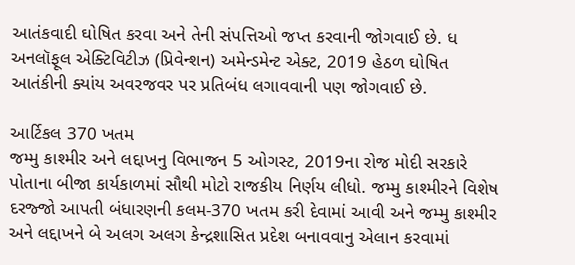આતંકવાદી ઘોષિત કરવા અને તેની સંપત્તિઓ જપ્ત કરવાની જોગવાઈ છે. ધ અનલૉફૂલ એક્ટિવિટીઝ (પ્રિવેન્શન) અમેન્ડમેન્ટ એક્ટ, 2019 હેઠળ ઘોષિત આતંકીની ક્યાંય અવરજવર પર પ્રતિબંધ લગાવવાની પણ જોગવાઈ છે.

આર્ટિકલ 370 ખતમ
જમ્મુ કાશ્મીર અને લદ્દાખનુ વિભાજન 5 ઓગસ્ટ, 2019ના રોજ મોદી સરકારે પોતાના બીજા કાર્યકાળમાં સૌથી મોટો રાજકીય નિર્ણય લીધો. જમ્મુ કાશ્મીરને વિશેષ દરજ્જો આપતી બંધારણની કલમ-370 ખતમ કરી દેવામાં આવી અને જમ્મુ કાશ્મીર અને લદ્દાખને બે અલગ અલગ કેન્દ્રશાસિત પ્રદેશ બનાવવાનુ એલાન કરવામાં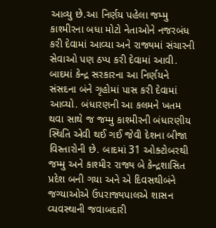આવ્યુ છે.આ નિર્ણય પહેલા જમ્મુ કાશ્મીરના બધા મોટો નેતાઓને નજરબંધ કરી દેવામાં આવ્યા અને રાજ્યમાં સંચારની સેવાઓ પણ ઠપ્પ કરી દેવામાં આવી. બાદમાં કેન્દ્ર સરકારના આ નિર્ણયને સંસદના બંને ગૃહોમાં પાસ કરી દેવામાં આવ્યો. બંધારણની આ કલમને ખતમ થવા સાથે જ જમ્મુ કાશ્મીરની બંધારણીય સ્થિતિ એવી થઈ ગઈ જેવી દેશના બીજા વિસ્તારોની છે. બાદમાં 31 ઓક્ટોબરથી જમ્મુ અને કાશ્મીર રાજ્ય બે કેન્દ્રશાસિત પ્રદેશ બની ગયા અને એ દિવસથીબંને જગ્યાઓએ ઉપરાજ્યપાલએ શાસન વ્યવસ્થાની જવાબદારી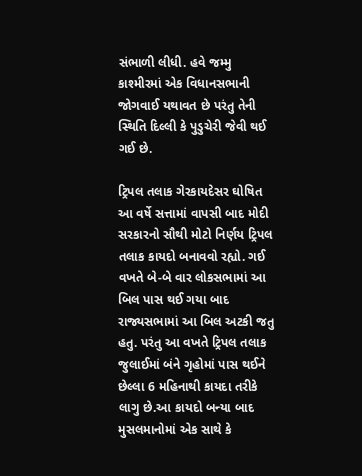સંભાળી લીધી. હવે જમ્મુ કાશ્મીરમાં એક વિધાનસભાની જોગવાઈ યથાવત છે પરંતુ તેની સ્થિતિ દિલ્લી કે પુડુચેરી જેવી થઈ ગઈ છે.

ટ્રિપલ તલાક ગેરકાયદેસર ઘોષિત
આ વર્ષે સત્તામાં વાપસી બાદ મોદી સરકારનો સૌથી મોટો નિર્ણય ટ્રિપલ તલાક કાયદો બનાવવો રહ્યો. ગઈ વખતે બે-બે વાર લોકસભામાં આ બિલ પાસ થઈ ગયા બાદ રાજ્યસભામાં આ બિલ અટકી જતુ હતુ. પરંતુ આ વખતે ટ્રિપલ તલાક જુલાઈમાં બંને ગૃહોમાં પાસ થઈને છેલ્લા 6 મહિનાથી કાયદા તરીકે લાગુ છે.આ કાયદો બન્યા બાદ મુસલમાનોમાં એક સાથે કે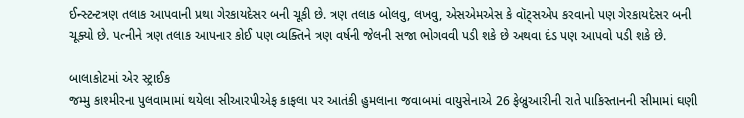ઈન્સ્ટન્ટત્રણ તલાક આપવાની પ્રથા ગેરકાયદેસર બની ચૂકી છે. ત્રણ તલાક બોલવુ, લખવુ, એસએમએસ કે વૉટ્સએપ કરવાનો પણ ગેરકાયદેસર બની ચૂક્યો છે. પત્નીને ત્રણ તલાક આપનાર કોઈ પણ વ્યક્તિને ત્રણ વર્ષની જેલની સજા ભોગવવી પડી શકે છે અથવા દંડ પણ આપવો પડી શકે છે.

બાલાકોટમાં એર સ્ટ્રાઈક
જમ્મુ કાશ્મીરના પુલવામામાં થયેલા સીઆરપીએફ કાફલા પર આતંકી હુમલાના જવાબમાં વાયુસેનાએ 26 ફેબ્રુઆરીની રાતે પાકિસ્તાનની સીમામાં ઘણી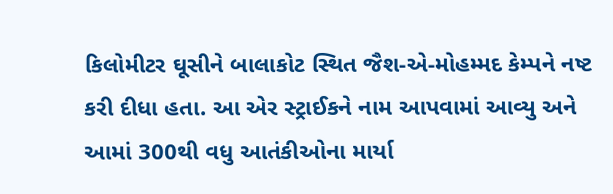કિલોમીટર ઘૂસીને બાલાકોટ સ્થિત જૈશ-એ-મોહમ્મદ કેમ્પને નષ્ટ કરી દીધા હતા. આ એર સ્ટ્રાઈકને નામ આપવામાં આવ્યુ અને આમાં 300થી વધુ આતંકીઓના માર્યા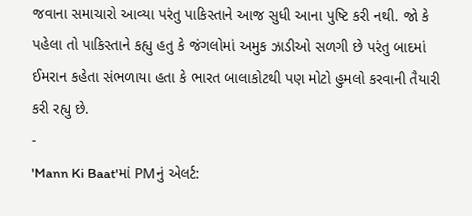જવાના સમાચારો આવ્યા પરંતુ પાકિસ્તાને આજ સુધી આના પુષ્ટિ કરી નથી. જો કે પહેલા તો પાકિસ્તાને કહ્યુ હતુ કે જંગલોમાં અમુક ઝાડીઓ સળગી છે પરંતુ બાદમાં ઈમરાન કહેતા સંભળાયા હતા કે ભારત બાલાકોટથી પણ મોટો હુમલો કરવાની તૈયારી કરી રહ્યુ છે.
-
'Mann Ki Baat'માં PMનું એલર્ટ: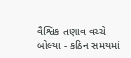વૈશ્વિક તણાવ વચ્ચે બોલ્યા - કઠિન સમયમાં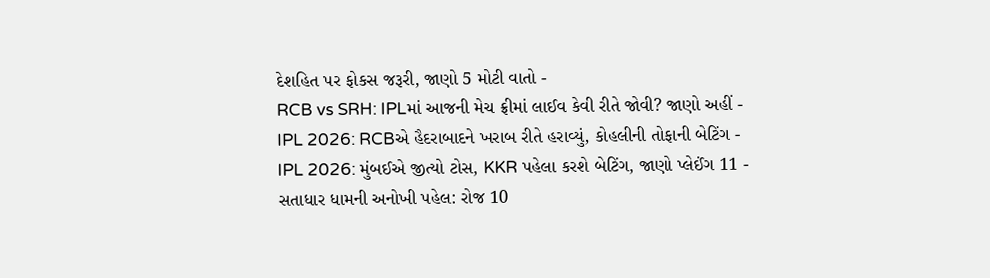દેશહિત પર ફોકસ જરૂરી, જાણો 5 મોટી વાતો -
RCB vs SRH: IPLમાં આજની મેચ ફ્રીમાં લાઈવ કેવી રીતે જોવી? જાણો અહીં -
IPL 2026: RCBએ હૈદરાબાદને ખરાબ રીતે હરાવ્યું, કોહલીની તોફાની બેટિંગ -
IPL 2026: મુંબઈએ જીત્યો ટોસ, KKR પહેલા કરશે બેટિંગ, જાણો પ્લેઈંગ 11 -
સતાધાર ધામની અનોખી પહેલ: રોજ 10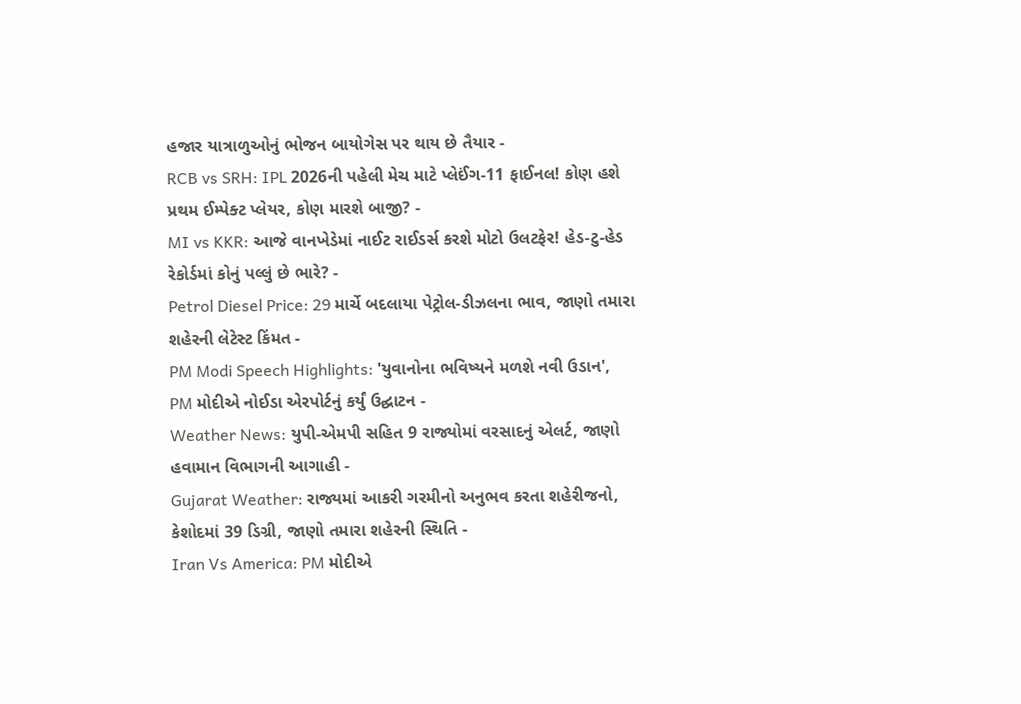હજાર યાત્રાળુઓનું ભોજન બાયોગેસ પર થાય છે તૈયાર -
RCB vs SRH: IPL 2026ની પહેલી મેચ માટે પ્લેઈંગ-11 ફાઈનલ! કોણ હશે પ્રથમ ઈમ્પેક્ટ પ્લેયર, કોણ મારશે બાજી? -
MI vs KKR: આજે વાનખેડેમાં નાઈટ રાઈડર્સ કરશે મોટો ઉલટફેર! હેડ-ટુ-હેડ રેકોર્ડમાં કોનું પલ્લું છે ભારે? -
Petrol Diesel Price: 29 માર્ચે બદલાયા પેટ્રોલ-ડીઝલના ભાવ, જાણો તમારા શહેરની લેટેસ્ટ કિંમત -
PM Modi Speech Highlights: 'યુવાનોના ભવિષ્યને મળશે નવી ઉડાન', PM મોદીએ નોઈડા એરપોર્ટનું કર્યું ઉદ્ઘાટન -
Weather News: યુપી-એમપી સહિત 9 રાજ્યોમાં વરસાદનું એલર્ટ, જાણો હવામાન વિભાગની આગાહી -
Gujarat Weather: રાજ્યમાં આકરી ગરમીનો અનુભવ કરતા શહેરીજનો, કેશોદમાં 39 ડિગ્રી, જાણો તમારા શહેરની સ્થિતિ -
Iran Vs America: PM મોદીએ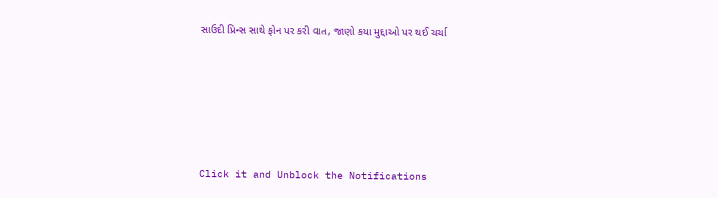સાઉદી પ્રિન્સ સાથે ફોન પર કરી વાત, જાણો કયા મુદ્દાઓ પર થઈ ચર્ચા







Click it and Unblock the Notifications